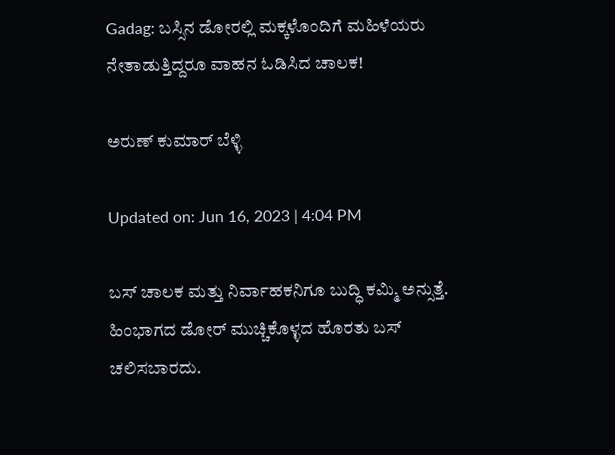Gadag: ಬಸ್ಸಿನ ಡೋರಲ್ಲಿ ಮಕ್ಕಳೊಂದಿಗೆ ಮಹಿಳೆಯರು ನೇತಾಡುತ್ತಿದ್ದರೂ ವಾಹನ ಓಡಿಸಿದ ಚಾಲಕ!

ಅರುಣ್ ಕುಮಾರ್ ಬೆಳ್ಳಿ

Updated on: Jun 16, 2023 | 4:04 PM

ಬಸ್ ಚಾಲಕ ಮತ್ತು ನಿರ್ವಾಹಕನಿಗೂ ಬುದ್ಧಿ ಕಮ್ಮಿ ಅನ್ಸುತ್ತೆ. ಹಿಂಭಾಗದ ಡೋರ್ ಮುಚ್ಚಿಕೊಳ್ಳದ ಹೊರತು ಬಸ್ ಚಲಿಸಬಾರದು.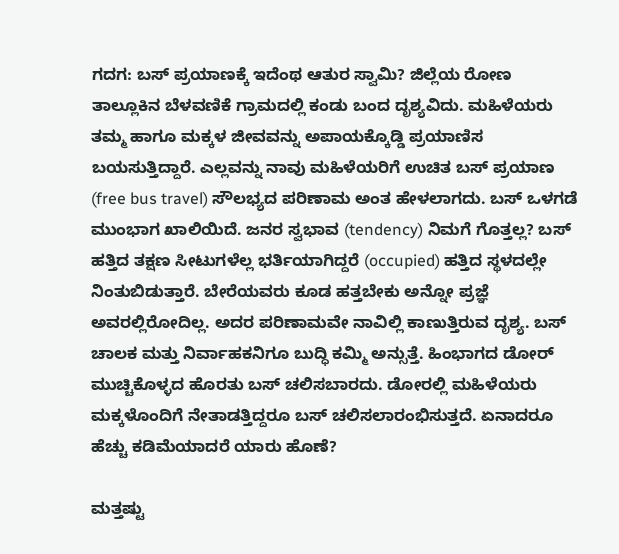ಗದಗ: ಬಸ್ ಪ್ರಯಾಣಕ್ಕೆ ಇದೆಂಥ ಆತುರ ಸ್ವಾಮಿ? ಜಿಲ್ಲೆಯ ರೋಣ ತಾಲ್ಲೂಕಿನ ಬೆಳವಣಿಕೆ ಗ್ರಾಮದಲ್ಲಿ ಕಂಡು ಬಂದ ದೃಶ್ಯವಿದು. ಮಹಿಳೆಯರು ತಮ್ಮ ಹಾಗೂ ಮಕ್ಕಳ ಜೀವವನ್ನು ಅಪಾಯಕ್ಕೊಡ್ಡಿ ಪ್ರಯಾಣಿಸ ಬಯಸುತ್ತಿದ್ದಾರೆ. ಎಲ್ಲವನ್ನು ನಾವು ಮಹಿಳೆಯರಿಗೆ ಉಚಿತ ಬಸ್ ಪ್ರಯಾಣ (free bus travel) ಸೌಲಭ್ಯದ ಪರಿಣಾಮ ಅಂತ ಹೇಳಲಾಗದು. ಬಸ್ ಒಳಗಡೆ ಮುಂಭಾಗ ಖಾಲಿಯಿದೆ. ಜನರ ಸ್ವಭಾವ (tendency) ನಿಮಗೆ ಗೊತ್ತಲ್ಲ? ಬಸ್ ಹತ್ತಿದ ತಕ್ಷಣ ಸೀಟುಗಳೆಲ್ಲ ಭರ್ತಿಯಾಗಿದ್ದರೆ (occupied) ಹತ್ತಿದ ಸ್ಥಳದಲ್ಲೇ ನಿಂತುಬಿಡುತ್ತಾರೆ. ಬೇರೆಯವರು ಕೂಡ ಹತ್ತಬೇಕು ಅನ್ನೋ ಪ್ರಜ್ಞೆ ಅವರಲ್ಲಿರೋದಿಲ್ಲ. ಅದರ ಪರಿಣಾಮವೇ ನಾವಿಲ್ಲಿ ಕಾಣುತ್ತಿರುವ ದೃಶ್ಯ. ಬಸ್ ಚಾಲಕ ಮತ್ತು ನಿರ್ವಾಹಕನಿಗೂ ಬುದ್ಧಿ ಕಮ್ಮಿ ಅನ್ಸುತ್ತೆ. ಹಿಂಭಾಗದ ಡೋರ್ ಮುಚ್ಚಿಕೊಳ್ಳದ ಹೊರತು ಬಸ್ ಚಲಿಸಬಾರದು. ಡೋರಲ್ಲಿ ಮಹಿಳೆಯರು ಮಕ್ಕಳೊಂದಿಗೆ ನೇತಾಡತ್ತಿದ್ದರೂ ಬಸ್ ಚಲಿಸಲಾರಂಭಿಸುತ್ತದೆ. ಏನಾದರೂ ಹೆಚ್ಚು ಕಡಿಮೆಯಾದರೆ ಯಾರು ಹೊಣೆ?

ಮತ್ತಷ್ಟು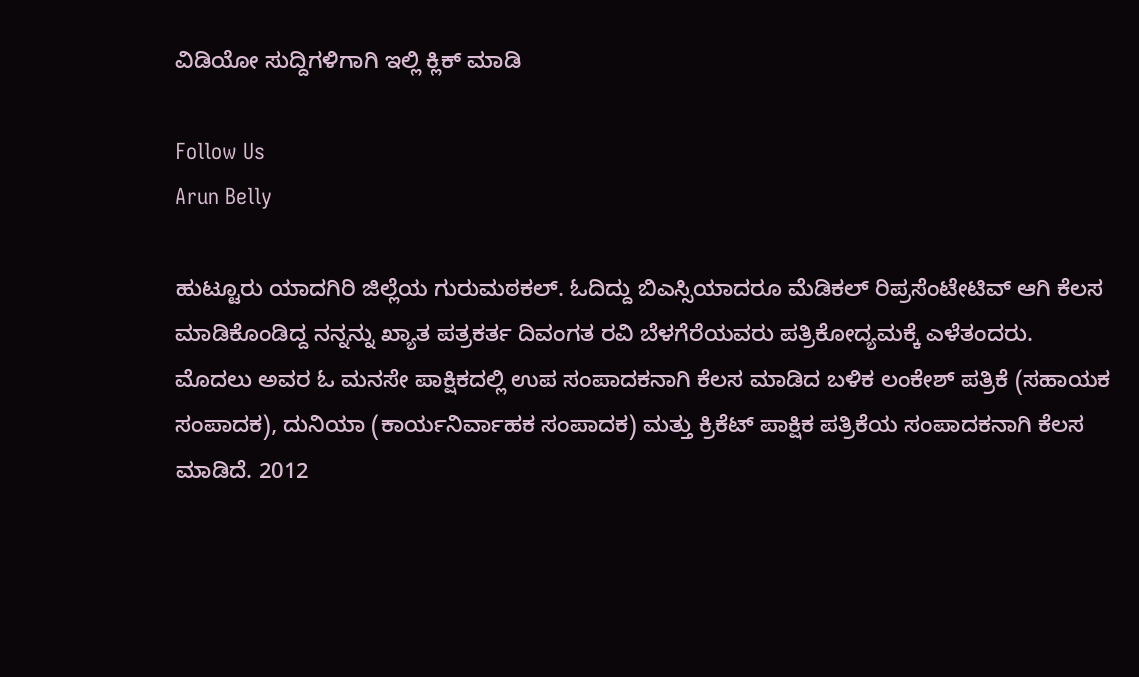ವಿಡಿಯೋ ಸುದ್ದಿಗಳಿಗಾಗಿ ಇಲ್ಲಿ ಕ್ಲಿಕ್ ಮಾಡಿ

Follow Us
Arun Belly

ಹುಟ್ಟೂರು ಯಾದಗಿರಿ ಜಿಲ್ಲೆಯ ಗುರುಮಠಕಲ್. ಓದಿದ್ದು ಬಿಎಸ್ಸಿಯಾದರೂ ಮೆಡಿಕಲ್ ರಿಪ್ರಸೆಂಟೇಟಿವ್ ಆಗಿ ಕೆಲಸ ಮಾಡಿಕೊಂಡಿದ್ದ ನನ್ನನ್ನು ಖ್ಯಾತ ಪತ್ರಕರ್ತ ದಿವಂಗತ ರವಿ ಬೆಳಗೆರೆಯವರು ಪತ್ರಿಕೋದ್ಯಮಕ್ಕೆ ಎಳೆತಂದರು. ಮೊದಲು ಅವರ ಓ ಮನಸೇ ಪಾಕ್ಷಿಕದಲ್ಲಿ ಉಪ ಸಂಪಾದಕನಾಗಿ ಕೆಲಸ ಮಾಡಿದ ಬಳಿಕ ಲಂಕೇಶ್ ಪತ್ರಿಕೆ (ಸಹಾಯಕ ಸಂಪಾದಕ), ದುನಿಯಾ (ಕಾರ್ಯನಿರ್ವಾಹಕ ಸಂಪಾದಕ) ಮತ್ತು ಕ್ರಿಕೆಟ್ ಪಾಕ್ಷಿಕ ಪತ್ರಿಕೆಯ ಸಂಪಾದಕನಾಗಿ ಕೆಲಸ ಮಾಡಿದೆ. 2012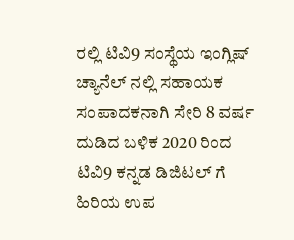ರಲ್ಲಿ ಟಿವಿ9 ಸಂಸ್ಥೆಯ ಇಂಗ್ಲಿಷ್ ಚ್ಯಾನೆಲ್ ನಲ್ಲಿ ಸಹಾಯಕ ಸಂಪಾದಕನಾಗಿ ಸೇರಿ 8 ವರ್ಷ ದುಡಿದ ಬಳಿಕ 2020 ರಿಂದ ಟಿವಿ9 ಕನ್ನಡ ಡಿಜಿಟಲ್ ಗೆ ಹಿರಿಯ ಉಪ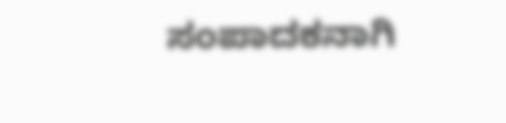ಸಂಪಾದಕನಾಗಿ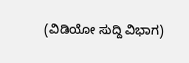(ವಿಡಿಯೋ ಸುದ್ದಿ ವಿಭಾಗ)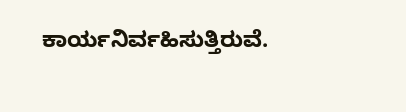ಕಾರ್ಯನಿರ್ವಹಿಸುತ್ತಿರುವೆ.